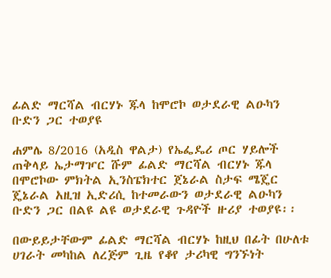ፊልድ ማርሻል ብርሃኑ ጁላ ከሞሮኮ ወታደራዊ ልዑካን ቡድን ጋር ተወያዩ

ሐምሌ 8/2016 (አዲስ ዋልታ) የኤፌዴሪ ጦር ሃይሎች ጠቅላይ ኤታማዦር ሹም ፊልድ ማርሻል ብርሃኑ ጁላ በሞሮኮው ምክትል ኢንስፔክተር ጀኔራል ስታፍ ሜጄር ጄኔራል አዚዝ ኢድሪሲ ከተመራውን ወታደራዊ ልዑካን ቡድን ጋር በልዩ ልዩ ወታደራዊ ጉዳዮች ዙሪያ ተወያዩ፡፡

በውይይታቸውም ፊልድ ማርሻል ብርሃኑ ከዚህ በፊት በሁለቱ ሀገራት መካከል ለረጅም ጊዜ የቆየ ታሪካዊ ግንኙነት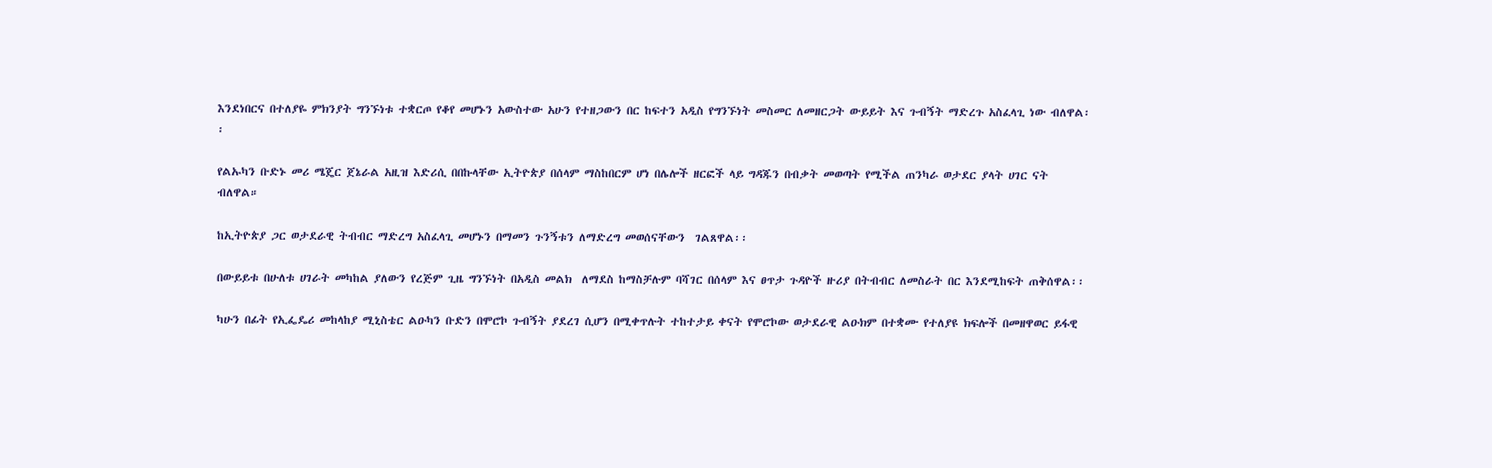እንደነበርና በተለያዬ ምክንያት ግንኙነቱ ተቋርጦ የቆየ መሆኑን አውስተው አሁን የተዘጋውን በር ከፍተን አዲስ የግንኙነት መስመር ለመዘርጋት ውይይት እና ጉብኝት ማድረጉ አስፈላጊ ነው ብለዋል፡፡

የልኡካን ቡድኑ መሪ ሜጄር ጀኔራል አዚዝ እድሪሲ በበኩላቸው ኢትዮጵያ በሰላም ማስከበርም ሆነ በሌሎች ዘርፎች ላይ ግዳጁን በብቃት መወጣት የሚችል ጠንካራ ወታደር ያላት ሀገር ናት ብለዋል።

ከኢትዮጵያ ጋር ወታደራዊ ትብብር ማድረግ አስፈላጊ መሆኑን በማመን ጉንኝቱን ለማድረግ መወሰናቸውን  ገልጸዋል፡፡

በውይይቱ በሁለቱ ሀገራት መካከል ያለውን የረጅም ጊዜ ግንኙነት በአዲስ መልክ  ለማደስ ከማስቻሉም ባሻገር በሰላም እና ፀጥታ ጉዳዮች ዙሪያ በትብብር ለመስራት በር እንደሚከፍት ጠቅሰዋል፡፡

ካሁን በፊት የኢፌዴሪ መከላከያ ሚኒስቴር ልዑካን ቡድን በሞሮኮ ጉብኝት ያደረገ ሲሆን በሚቀጥሉት ተከተታይ ቀናት የሞሮኮው ወታደራዊ ልዑክም በተቋሙ የተለያዩ ክፍሎች በመዘዋወር ይፋዊ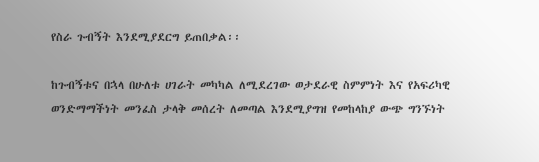የስራ ጉብኝት እንደሚያደርግ ይጠበቃል፡፡

ከጉብኝቱና በኋላ በሁለቱ ሀገራት መካካል ለሚደረገው ወታደራዊ ስምምነት እና የአፍሪካዊ ወንድማማችነት መንፈስ ታላቅ መሰረት ለመጣል እንደሚያግዝ የመከላከያ ውጭ ግንኙነት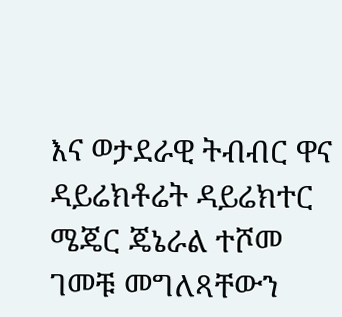እና ወታደራዊ ትብብር ዋና ዳይሬክቶሬት ዳይሬክተር ሜጄር ጄኔራል ተሾመ ገመቹ መግለጻቸውን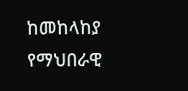ከመከላከያ የማህበራዊ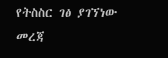የትስስር ገፅ ያገኘነው መረጃ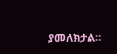ያመለክታል።